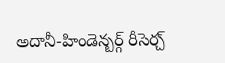అదానీ-హిండెన్బర్గ్ రీసెర్చ్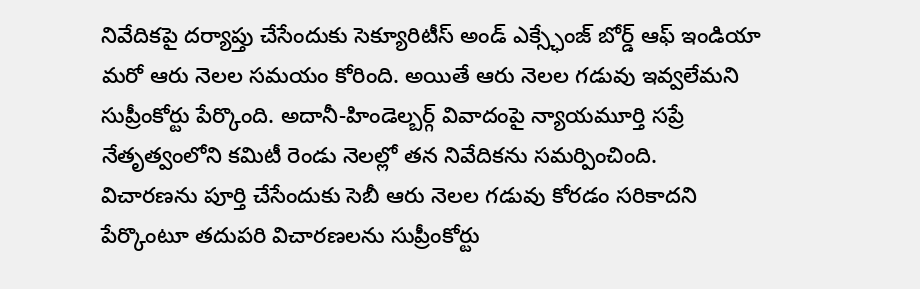నివేదికపై దర్యాప్తు చేసేందుకు సెక్యూరిటీస్ అండ్ ఎక్స్ఛేంజ్ బోర్డ్ ఆఫ్ ఇండియా మరో ఆరు నెలల సమయం కోరింది. అయితే ఆరు నెలల గడువు ఇవ్వలేమని సుప్రీంకోర్టు పేర్కొంది. అదానీ-హిండెల్బర్గ్ వివాదంపై న్యాయమూర్తి సప్రే నేతృత్వంలోని కమిటీ రెండు నెలల్లో తన నివేదికను సమర్పించింది.
విచారణను పూర్తి చేసేందుకు సెబీ ఆరు నెలల గడువు కోరడం సరికాదని పేర్కొంటూ తదుపరి విచారణలను సుప్రీంకోర్టు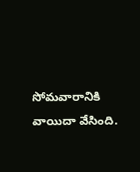సోమవారానికి వాయిదా వేసింది.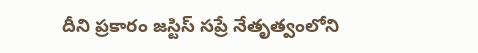దీని ప్రకారం జస్టిస్ సప్రే నేతృత్వంలోని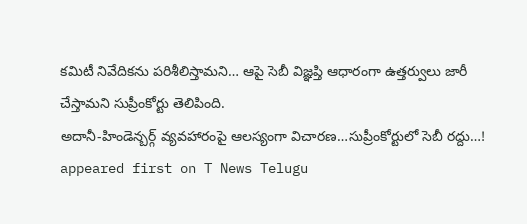కమిటీ నివేదికను పరిశీలిస్తామని… ఆపై సెబీ విజ్ఞప్తి ఆధారంగా ఉత్తర్వులు జారీ చేస్తామని సుప్రీంకోర్టు తెలిపింది.
అదానీ-హిండెన్బర్గ్ వ్యవహారంపై ఆలస్యంగా విచారణ…సుప్రీంకోర్టులో సెబీ రద్దు…! appeared first on T News Telugu